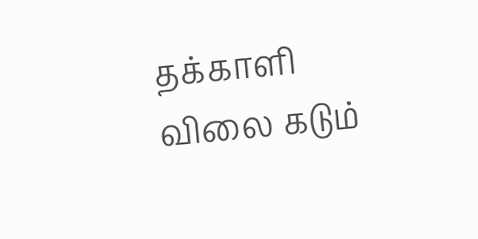தக்காளி விலை கடும்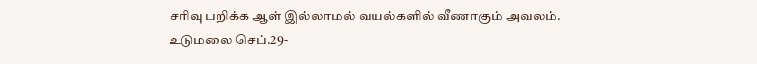சரிவு பறிக்க ஆள் இல்லாமல் வயல்களில் வீணாகும் அவலம்.
உடுமலை செப்.29-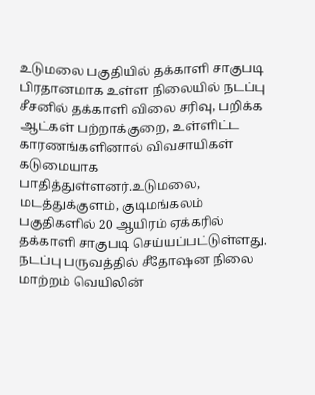உடுமலை பகுதியில் தக்காளி சாகுபடி பிரதானமாக உள்ள நிலையில் நடப்பு சீசனில் தக்காளி விலை சரிவு, பறிக்க ஆட்கள் பற்றாக்குறை, உள்ளிட்ட காரணங்களினால் விவசாயிகள் கடுமையாக பாதித்துள்ளனர்.உடுமலை, மடத்துக்குளம், குடிமங்கலம் பகுதிகளில் 20 ஆயிரம் ஏக்கரில் தக்காளி சாகுபடி செய்யப்பட்டுள்ளது. நடப்பு பருவத்தில் சீதோஷன நிலை மாற்றம் வெயிலின்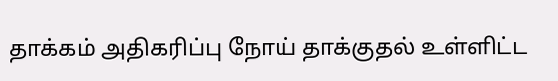தாக்கம் அதிகரிப்பு நோய் தாக்குதல் உள்ளிட்ட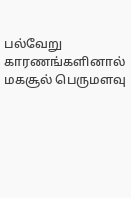பல்வேறு காரணங்களினால் மகசூல் பெருமளவு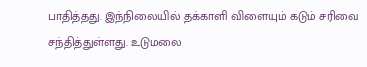பாதித்தது. இந்நிலையில் தக்காளி விளையும் கடும் சரிவை சந்தித்துள்ளது. உடுமலை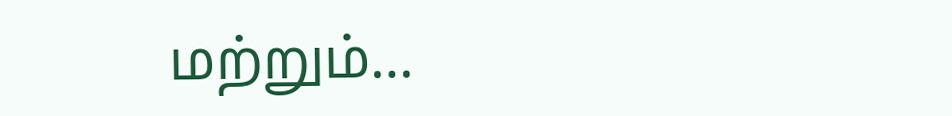மற்றும்…